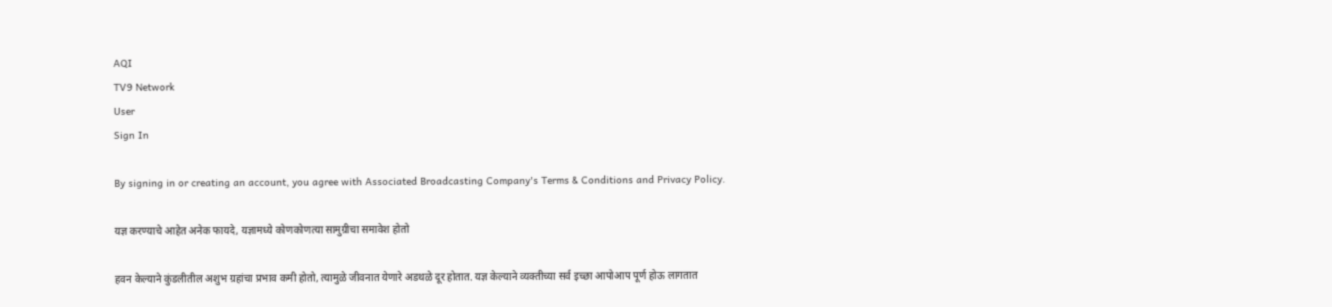AQI
TV9 Network
User
Sign In

By signing in or creating an account, you agree with Associated Broadcasting Company's Terms & Conditions and Privacy Policy.

यज्ञ करण्याचे आहेत अनेक फायदे, यज्ञामध्ये कोणकोणत्या सामुग्रीचा समावेश होतो

हवन केल्याने कुंडलीतील अशुभ ग्रहांचा प्रभाव कमी होतो, त्यामुळे जीवनात येणारे अडथळे दूर होतात. यज्ञ केल्याने व्यक्तीच्या सर्व इच्छा आपोआप पूर्ण होऊ लागतात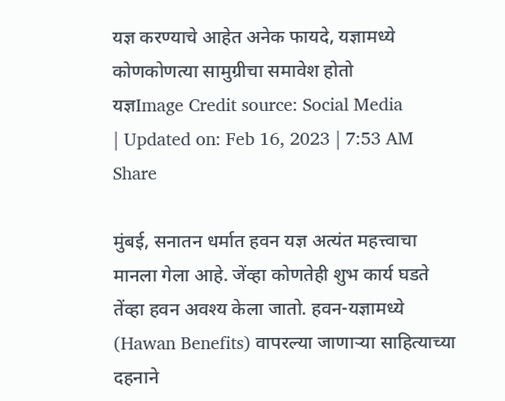यज्ञ करण्याचे आहेत अनेक फायदे, यज्ञामध्ये कोणकोणत्या सामुग्रीचा समावेश होतो
यज्ञImage Credit source: Social Media
| Updated on: Feb 16, 2023 | 7:53 AM
Share

मुंबई, सनातन धर्मात हवन यज्ञ अत्यंत महत्त्वाचा मानला गेला आहे. जेंव्हा कोणतेही शुभ कार्य घडते तेंव्हा हवन अवश्य केला जातो. हवन-यज्ञामध्ये (Hawan Benefits) वापरल्या जाणाऱ्या साहित्याच्या दहनाने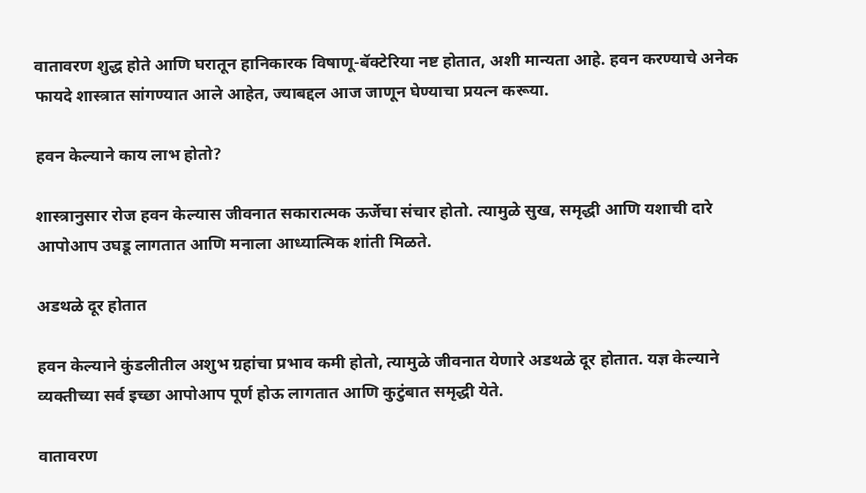वातावरण शुद्ध होते आणि घरातून हानिकारक विषाणू-बॅक्टेरिया नष्ट होतात, अशी मान्यता आहे. हवन करण्याचे अनेक फायदे शास्त्रात सांगण्यात आले आहेत, ज्याबद्दल आज जाणून घेण्याचा प्रयत्न करूया.

हवन केल्याने काय लाभ होतो?

शास्त्रानुसार रोज हवन केल्यास जीवनात सकारात्मक ऊर्जेचा संचार होतो. त्यामुळे सुख, समृद्धी आणि यशाची दारे आपोआप उघडू लागतात आणि मनाला आध्यात्मिक शांती मिळते.

अडथळे दूर होतात

हवन केल्याने कुंडलीतील अशुभ ग्रहांचा प्रभाव कमी होतो, त्यामुळे जीवनात येणारे अडथळे दूर होतात. यज्ञ केल्याने व्यक्तीच्या सर्व इच्छा आपोआप पूर्ण होऊ लागतात आणि कुटुंबात समृद्धी येते.

वातावरण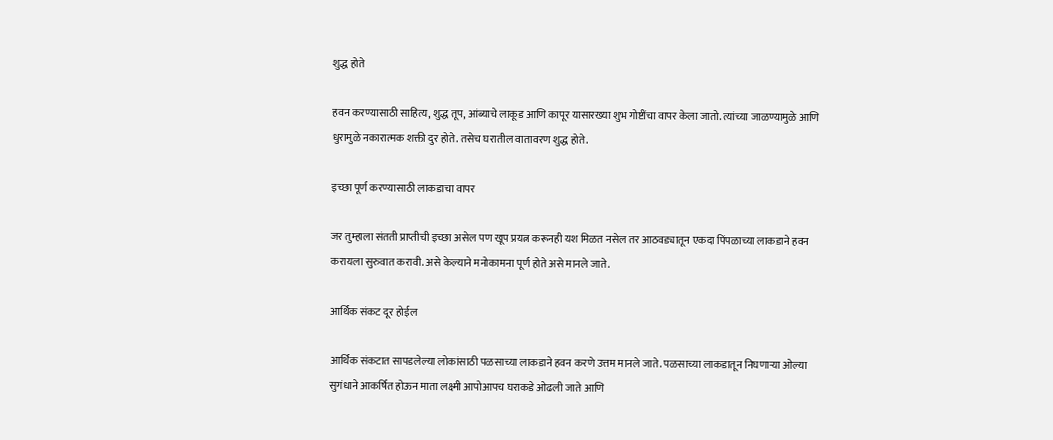शुद्ध होते

हवन करण्यासाठी साहित्य, शुद्ध तूप, आंब्याचे लाकूड आणि कापूर यासारख्या शुभ गोष्टींचा वापर केला जातो. त्यांच्या जाळण्यामुळे आणि धुरामुळे नकारात्मक शक्ती दुर होते. तसेच घरातील वातावरण शुद्ध होते.

इच्छा पूर्ण करण्यासाठी लाकडाचा वापर

जर तुम्हाला संतती प्राप्तीची इच्छा असेल पण खूप प्रयत्न करूनही यश मिळत नसेल तर आठवड्यातून एकदा पिंपळाच्या लाकडाने हवन करायला सुरुवात करावी. असे केल्याने मनोकामना पूर्ण होते असे मानले जाते.

आर्थिक संकट दूर होईल

आर्थिक संकटात सापडलेल्या लोकांसाठी पळसाच्या लाकडाने हवन करणे उत्तम मानले जाते. पळसाच्या लाकडातून निघणाऱ्या ओल्या सुगंधाने आकर्षित होऊन माता लक्ष्मी आपोआपच घराकडे ओढली जाते आणि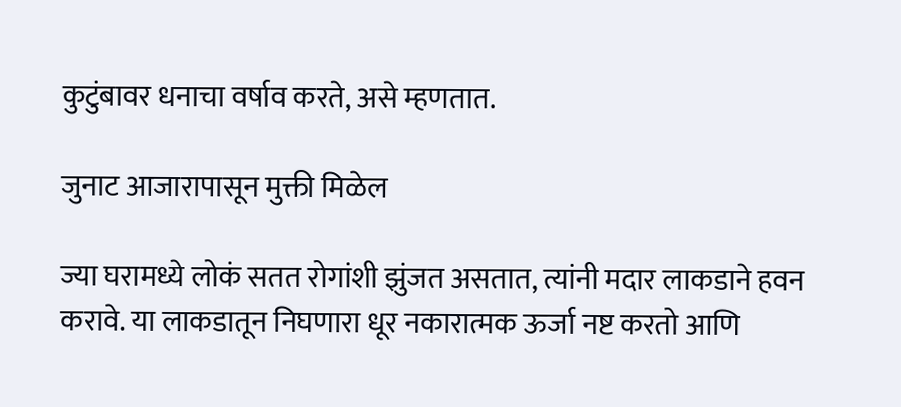कुटुंबावर धनाचा वर्षाव करते, असे म्हणतात.

जुनाट आजारापासून मुक्ती मिळेल

ज्या घरामध्ये लोकं सतत रोगांशी झुंजत असतात, त्यांनी मदार लाकडाने हवन करावे. या लाकडातून निघणारा धूर नकारात्मक ऊर्जा नष्ट करतो आणि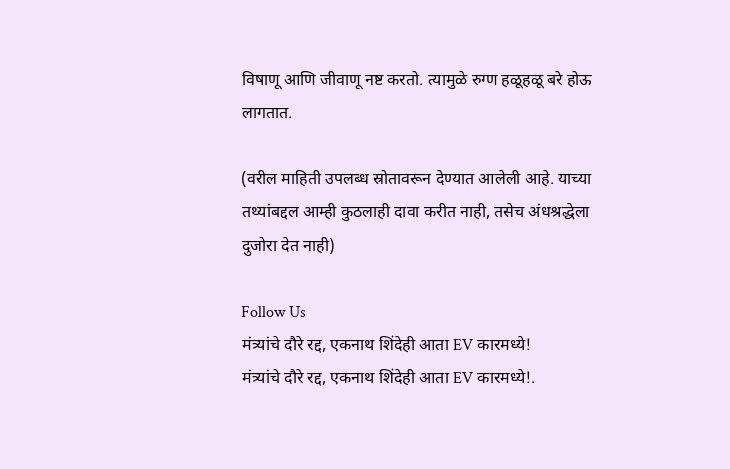विषाणू आणि जीवाणू नष्ट करतो. त्यामुळे रुग्ण हळूहळू बरे होऊ लागतात.

(वरील माहिती उपलब्ध स्रोतावरून देण्यात आलेली आहे. याच्या तथ्यांबद्दल आम्ही कुठलाही दावा करीत नाही, तसेच अंधश्रद्धेला दुजोरा देत नाही)

Follow Us
मंत्र्यांचे दौरे रद्द, एकनाथ शिंदेही आता EV कारमध्ये!
मंत्र्यांचे दौरे रद्द, एकनाथ शिंदेही आता EV कारमध्ये!.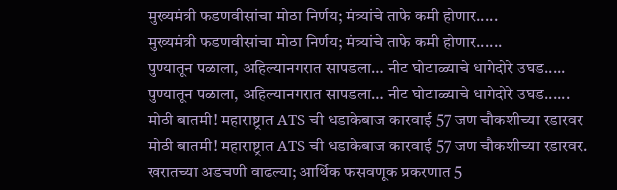मुख्यमंत्री फडणवीसांचा मोठा निर्णय; मंत्र्यांचे ताफे कमी होणार.....
मुख्यमंत्री फडणवीसांचा मोठा निर्णय; मंत्र्यांचे ताफे कमी होणार......
पुण्यातून पळाला, अहिल्यानगरात सापडला… नीट घोटाळ्याचे धागेदोरे उघड.....
पुण्यातून पळाला, अहिल्यानगरात सापडला… नीट घोटाळ्याचे धागेदोरे उघड......
मोठी बातमी! महाराष्ट्रात ATS ची धडाकेबाज कारवाई 57 जण चौकशीच्या रडारवर
मोठी बातमी! महाराष्ट्रात ATS ची धडाकेबाज कारवाई 57 जण चौकशीच्या रडारवर.
खरातच्या अडचणी वाढल्या; आर्थिक फसवणूक प्रकरणात 5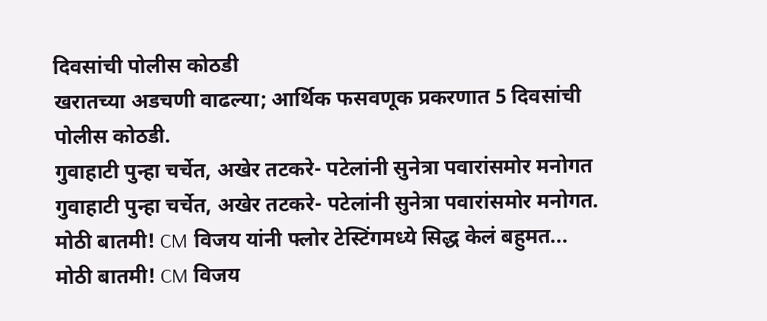दिवसांची पोलीस कोठडी
खरातच्या अडचणी वाढल्या; आर्थिक फसवणूक प्रकरणात 5 दिवसांची पोलीस कोठडी.
गुवाहाटी पुन्हा चर्चेत, अखेर तटकरे- पटेलांनी सुनेत्रा पवारांसमोर मनोगत
गुवाहाटी पुन्हा चर्चेत, अखेर तटकरे- पटेलांनी सुनेत्रा पवारांसमोर मनोगत.
मोठी बातमी! CM विजय यांनी फ्लोर टेस्टिंगमध्ये सिद्ध केलं बहुमत...
मोठी बातमी! CM विजय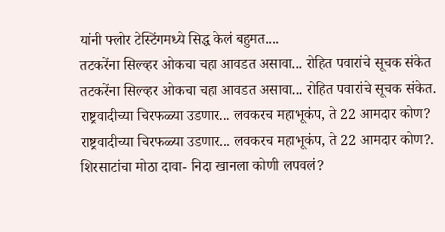यांनी फ्लोर टेस्टिंगमध्ये सिद्ध केलं बहुमत....
तटकरेंना सिल्व्हर ओकचा चहा आवडत असावा... रोहित पवारांचे सूचक संकेत
तटकरेंना सिल्व्हर ओकचा चहा आवडत असावा... रोहित पवारांचे सूचक संकेत.
राष्ट्रवादीच्या चिरफळ्या उडणार... लवकरच महाभूकंप, ते 22 आमदार कोण?
राष्ट्रवादीच्या चिरफळ्या उडणार... लवकरच महाभूकंप, ते 22 आमदार कोण?.
शिरसाटांचा मोठा दावा- निदा खानला कोणी लपवलं?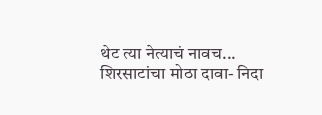थेट त्या नेत्याचं नावच...
शिरसाटांचा मोठा दावा- निदा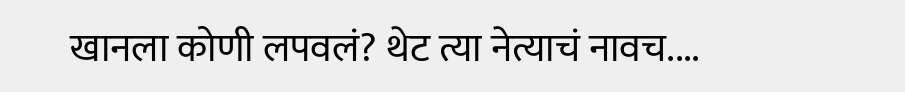खानला कोणी लपवलं? थेट त्या नेत्याचं नावच....